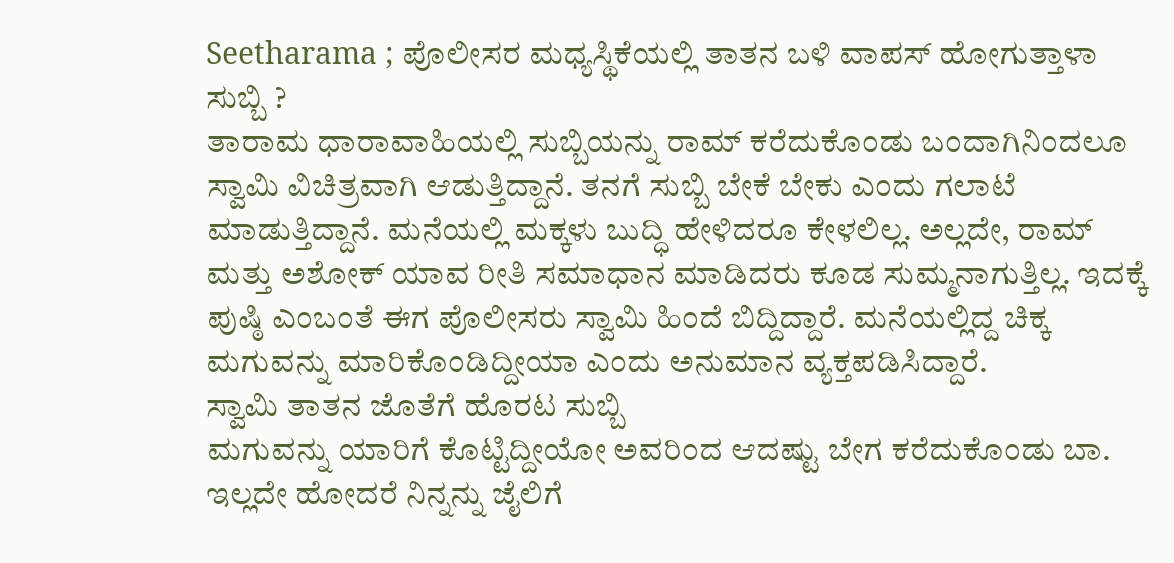Seetharama ; ಪೊಲೀಸರ ಮಧ್ಯಸ್ಥಿಕೆಯಲ್ಲಿ ತಾತನ ಬಳಿ ವಾಪಸ್ ಹೋಗುತ್ತಾಳಾ ಸುಬ್ಬಿ ?
ತಾರಾಮ ಧಾರಾವಾಹಿಯಲ್ಲಿ ಸುಬ್ಬಿಯನ್ನು ರಾಮ್ ಕರೆದುಕೊಂಡು ಬಂದಾಗಿನಿಂದಲೂ ಸ್ವಾಮಿ ವಿಚಿತ್ರವಾಗಿ ಆಡುತ್ತಿದ್ದಾನೆ. ತನಗೆ ಸುಬ್ಬಿ ಬೇಕೆ ಬೇಕು ಎಂದು ಗಲಾಟೆ ಮಾಡುತ್ತಿದ್ದಾನೆ. ಮನೆಯಲ್ಲಿ ಮಕ್ಕಳು ಬುದ್ಧಿ ಹೇಳಿದರೂ ಕೇಳಲಿಲ್ಲ. ಅಲ್ಲದೇ, ರಾಮ್ ಮತ್ತು ಅಶೋಕ್ ಯಾವ ರೀತಿ ಸಮಾಧಾನ ಮಾಡಿದರು ಕೂಡ ಸುಮ್ಮನಾಗುತ್ತಿಲ್ಲ. ಇದಕ್ಕೆ ಪುಷ್ಠಿ ಎಂಬಂತೆ ಈಗ ಪೊಲೀಸರು ಸ್ವಾಮಿ ಹಿಂದೆ ಬಿದ್ದಿದ್ದಾರೆ. ಮನೆಯಲ್ಲಿದ್ದ ಚಿಕ್ಕ ಮಗುವನ್ನು ಮಾರಿಕೊಂಡಿದ್ದೀಯಾ ಎಂದು ಅನುಮಾನ ವ್ಯಕ್ತಪಡಿಸಿದ್ದಾರೆ.
ಸ್ವಾಮಿ ತಾತನ ಜೊತೆಗೆ ಹೊರಟ ಸುಬ್ಬಿ
ಮಗುವನ್ನು ಯಾರಿಗೆ ಕೊಟ್ಟಿದ್ದೀಯೋ ಅವರಿಂದ ಆದಷ್ಟು ಬೇಗ ಕರೆದುಕೊಂಡು ಬಾ. ಇಲ್ಲದೇ ಹೋದರೆ ನಿನ್ನನ್ನು ಜೈಲಿಗೆ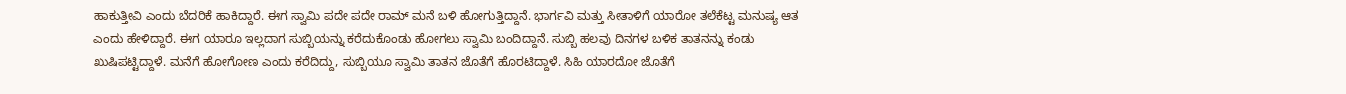ಹಾಕುತ್ತೀವಿ ಎಂದು ಬೆದರಿಕೆ ಹಾಕಿದ್ದಾರೆ. ಈಗ ಸ್ವಾಮಿ ಪದೇ ಪದೇ ರಾಮ್ ಮನೆ ಬಳಿ ಹೋಗುತ್ತಿದ್ದಾನೆ. ಭಾರ್ಗವಿ ಮತ್ತು ಸೀತಾಳಿಗೆ ಯಾರೋ ತಲೆಕೆಟ್ಟ ಮನುಷ್ಯ ಆತ ಎಂದು ಹೇಳಿದ್ದಾರೆ. ಈಗ ಯಾರೂ ಇಲ್ಲದಾಗ ಸುಬ್ಬಿಯನ್ನು ಕರೆದುಕೊಂಡು ಹೋಗಲು ಸ್ವಾಮಿ ಬಂದಿದ್ದಾನೆ. ಸುಬ್ಬಿ ಹಲವು ದಿನಗಳ ಬಳಿಕ ತಾತನನ್ನು ಕಂಡು ಖುಷಿಪಟ್ಟಿದ್ದಾಳೆ. ಮನೆಗೆ ಹೋಗೋಣ ಎಂದು ಕರೆದಿದ್ದು, ಸುಬ್ಬಿಯೂ ಸ್ವಾಮಿ ತಾತನ ಜೊತೆಗೆ ಹೊರಟಿದ್ದಾಳೆ. ಸಿಹಿ ಯಾರದೋ ಜೊತೆಗೆ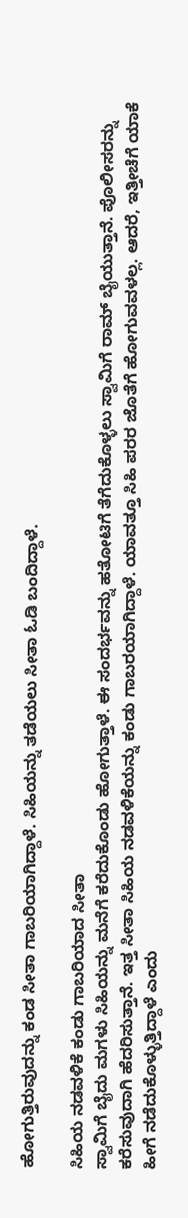ಹೋಗುತ್ತಿರುವುದನ್ನು ಕಂಡ ಸೀತಾ ಗಾಬರಿಯಾಗಿದ್ದಾಳೆ. ಸಿಹಿಯನ್ನು ತಡೆಯಲು ಸೀತಾ ಓಡಿ ಬಂದಿದ್ದಾಳೆ.

ಸಿಹಿಯ ನಡವಳಿಕೆ ಕಂಡು ಗಾಬರಿಯಾದ ಸೀತಾ
ಸ್ವಾಮಿಗೆ ಬೈದು ಮಗಳು ಸಿಹಿಯನ್ನು ಮನೆಗೆ ಕರೆದುಕೊಂಡು ಹೋಗುತ್ತಾಳೆ. ಈ ಸಂದರ್ಭವನ್ನು ಹತೋಟಿಗೆ ತೆಗೆದುಕೊಳ್ಳಲು ಸ್ವಾಮಿಗೆ ರಾಮ್ ಬೈಯುತ್ತಾನೆ. ಪೊಲೀಸರನ್ನು ಕರೆಸುವುದಾಗಿ ಹೆದರಿಸುತ್ತಾನೆ. ಇತ್ತ ಸೀತಾ ಸಿಹಿಯ ನಡವಳಿಕೆಯನ್ನು ಕಂಡು ಗಾಬರಯಾಗಿದ್ದಾಳೆ. ಯಾವತ್ತೂ ಸಿಹಿ ಪರರ ಜೊತೆಗೆ ಹೋಗುವವಳಲ್ಲ. ಆದರೆ, ಇತ್ತೀಚೆಗೆ ಯಾಕೆ ಹೀಗೆ ನಡೆದುಕೊಳ್ಳುತ್ತಿದ್ದಾಳೆ ಎಂದು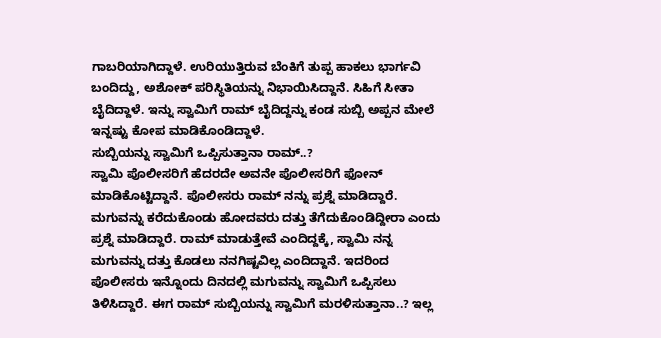ಗಾಬರಿಯಾಗಿದ್ದಾಳೆ. ಉರಿಯುತ್ತಿರುವ ಬೆಂಕಿಗೆ ತುಪ್ಪ ಹಾಕಲು ಭಾರ್ಗವಿ ಬಂದಿದ್ದು, ಅಶೋಕ್ ಪರಿಸ್ಥಿತಿಯನ್ನು ನಿಭಾಯಿಸಿದ್ದಾನೆ. ಸಿಹಿಗೆ ಸೀತಾ ಬೈದಿದ್ದಾಳೆ. ಇನ್ನು ಸ್ವಾಮಿಗೆ ರಾಮ್ ಬೈದಿದ್ದನ್ನು ಕಂಡ ಸುಬ್ಬಿ ಅಪ್ಪನ ಮೇಲೆ ಇನ್ನಷ್ಟು ಕೋಪ ಮಾಡಿಕೊಂಡಿದ್ದಾಳೆ.
ಸುಬ್ಬಿಯನ್ನು ಸ್ವಾಮಿಗೆ ಒಪ್ಪಿಸುತ್ತಾನಾ ರಾಮ್..?
ಸ್ವಾಮಿ ಪೊಲೀಸರಿಗೆ ಹೆದರದೇ ಅವನೇ ಪೊಲೀಸರಿಗೆ ಫೋನ್ ಮಾಡಿಕೊಟ್ಟಿದ್ದಾನೆ. ಪೊಲೀಸರು ರಾಮ್ ನನ್ನು ಪ್ರಶ್ನೆ ಮಾಡಿದ್ದಾರೆ. ಮಗುವನ್ನು ಕರೆದುಕೊಂಡು ಹೋದವರು ದತ್ತು ತೆಗೆದುಕೊಂಡಿದ್ದೀರಾ ಎಂದು ಪ್ರಶ್ನೆ ಮಾಡಿದ್ದಾರೆ. ರಾಮ್ ಮಾಡುತ್ತೇವೆ ಎಂದಿದ್ದಕ್ಕೆ, ಸ್ವಾಮಿ ನನ್ನ ಮಗುವನ್ನು ದತ್ತು ಕೊಡಲು ನನಗಿಷ್ಟವಿಲ್ಲ ಎಂದಿದ್ದಾನೆ. ಇದರಿಂದ ಪೊಲೀಸರು ಇನ್ನೊಂದು ದಿನದಲ್ಲಿ ಮಗುವನ್ನು ಸ್ವಾಮಿಗೆ ಒಪ್ಪಿಸಲು ತಿಳಿಸಿದ್ದಾರೆ. ಈಗ ರಾಮ್ ಸುಬ್ಬಿಯನ್ನು ಸ್ವಾಮಿಗೆ ಮರಳಿಸುತ್ತಾನಾ..? ಇಲ್ಲ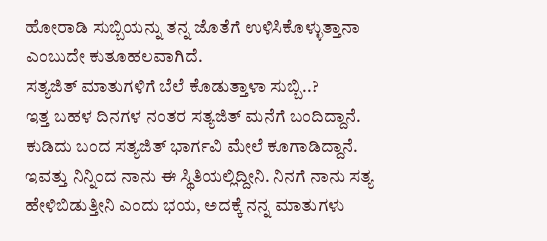ಹೋರಾಡಿ ಸುಬ್ಬಿಯನ್ನು ತನ್ನ ಜೊತೆಗೆ ಉಳಿಸಿಕೊಳ್ಳುತ್ತಾನಾ ಎಂಬುದೇ ಕುತೂಹಲವಾಗಿದೆ.
ಸತ್ಯಜಿತ್ ಮಾತುಗಳಿಗೆ ಬೆಲೆ ಕೊಡುತ್ತಾಳಾ ಸುಬ್ಬಿ..?
ಇತ್ತ ಬಹಳ ದಿನಗಳ ನಂತರ ಸತ್ಯಜಿತ್ ಮನೆಗೆ ಬಂದಿದ್ದಾನೆ. ಕುಡಿದು ಬಂದ ಸತ್ಯಜಿತ್ ಭಾರ್ಗವಿ ಮೇಲೆ ಕೂಗಾಡಿದ್ದಾನೆ. ಇವತ್ತು ನಿನ್ನಿಂದ ನಾನು ಈ ಸ್ಥಿತಿಯಲ್ಲಿದ್ದೀನಿ. ನಿನಗೆ ನಾನು ಸತ್ಯ ಹೇಳಿಬಿಡುತ್ತೀನಿ ಎಂದು ಭಯ, ಅದಕ್ಕೆ ನನ್ನ ಮಾತುಗಳು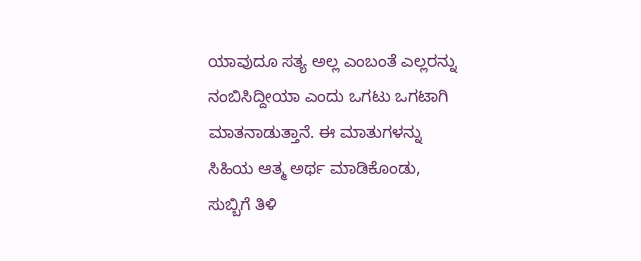ಯಾವುದೂ ಸತ್ಯ ಅಲ್ಲ ಎಂಬಂತೆ ಎಲ್ಲರನ್ನು ನಂಬಿಸಿದ್ದೀಯಾ ಎಂದು ಒಗಟು ಒಗಟಾಗಿ ಮಾತನಾಡುತ್ತಾನೆ. ಈ ಮಾತುಗಳನ್ನು ಸಿಹಿಯ ಆತ್ಮ ಅರ್ಥ ಮಾಡಿಕೊಂಡು, ಸುಬ್ಬಿಗೆ ತಿಳಿ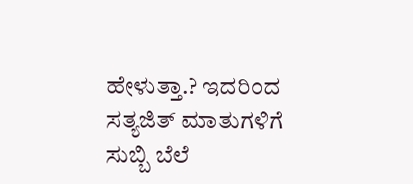ಹೇಳುತ್ತಾ.? ಇದರಿಂದ ಸತ್ಯಜಿತ್ ಮಾತುಗಳಿಗೆ ಸುಬ್ಬಿ ಬೆಲೆ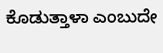ಕೊಡುತ್ತಾಳಾ ಎಂಬುದೇ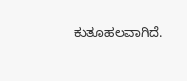ಕುತೂಹಲವಾಗಿದೆ.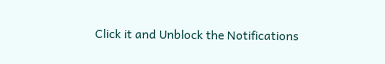Click it and Unblock the Notifications